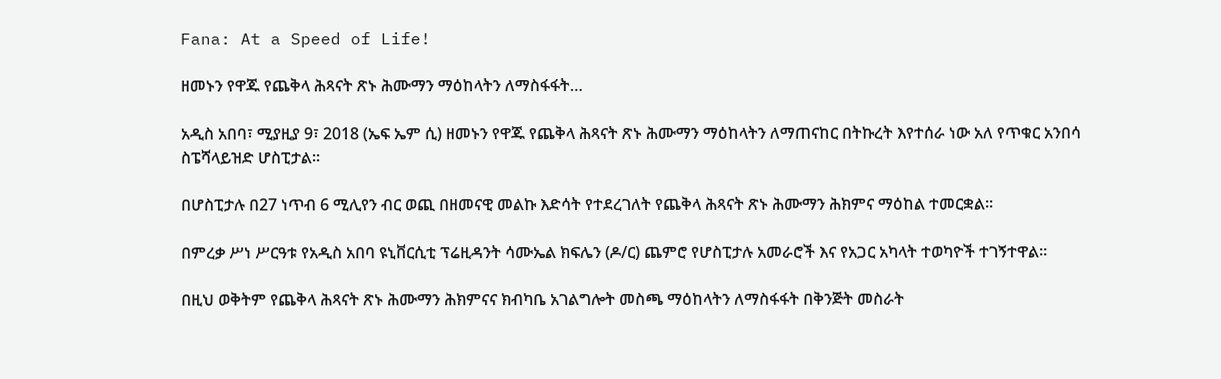Fana: At a Speed of Life!

ዘመኑን የዋጁ የጨቅላ ሕጻናት ጽኑ ሕሙማን ማዕከላትን ለማስፋፋት…

አዲስ አበባ፣ ሚያዚያ 9፣ 2018 (ኤፍ ኤም ሲ) ዘመኑን የዋጁ የጨቅላ ሕጻናት ጽኑ ሕሙማን ማዕከላትን ለማጠናከር በትኩረት እየተሰራ ነው አለ የጥቁር አንበሳ ስፔሻላይዝድ ሆስፒታል፡፡

በሆስፒታሉ በ27 ነጥብ 6 ሚሊየን ብር ወጪ በዘመናዊ መልኩ እድሳት የተደረገለት የጨቅላ ሕጻናት ጽኑ ሕሙማን ሕክምና ማዕከል ተመርቋል፡፡

በምረቃ ሥነ ሥርዓቱ የአዲስ አበባ ዩኒቨርሲቲ ፕሬዚዳንት ሳሙኤል ክፍሌን (ዶ/ር) ጨምሮ የሆስፒታሉ አመራሮች እና የአጋር አካላት ተወካዮች ተገኝተዋል፡፡

በዚህ ወቅትም የጨቅላ ሕጻናት ጽኑ ሕሙማን ሕክምናና ክብካቤ አገልግሎት መስጫ ማዕከላትን ለማስፋፋት በቅንጅት መስራት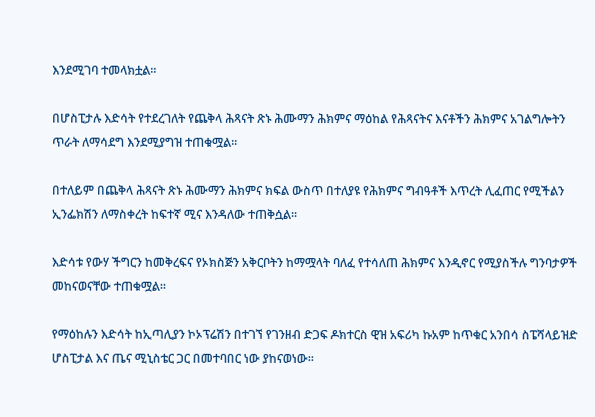እንደሚገባ ተመላክቷል፡፡

በሆስፒታሉ እድሳት የተደረገለት የጨቅላ ሕጻናት ጽኑ ሕሙማን ሕክምና ማዕከል የሕጻናትና እናቶችን ሕክምና አገልግሎትን ጥራት ለማሳደግ እንደሚያግዝ ተጠቁሟል፡፡

በተለይም በጨቅላ ሕጻናት ጽኑ ሕሙማን ሕክምና ክፍል ውስጥ በተለያዩ የሕክምና ግብዓቶች እጥረት ሊፈጠር የሚችልን ኢንፌክሽን ለማስቀረት ከፍተኛ ሚና እንዳለው ተጠቅሷል፡፡

እድሳቱ የውሃ ችግርን ከመቅረፍና የኦክስጅን አቅርቦትን ከማሟላት ባለፈ የተሳለጠ ሕክምና እንዲኖር የሚያስችሉ ግንባታዎች መከናወናቸው ተጠቁሟል፡፡

የማዕከሉን እድሳት ከኢጣሊያን ኮኦፕሬሽን በተገኘ የገንዘብ ድጋፍ ዶክተርስ ዊዝ አፍሪካ ኩአም ከጥቁር አንበሳ ስፔሻላይዝድ ሆስፒታል እና ጤና ሚኒስቴር ጋር በመተባበር ነው ያከናወነው፡፡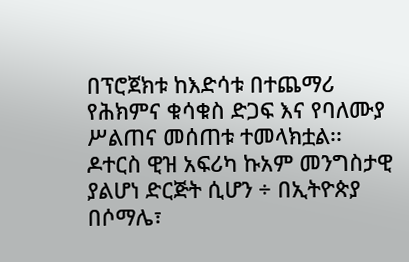በፕሮጀክቱ ከእድሳቱ በተጨማሪ የሕክምና ቁሳቁስ ድጋፍ እና የባለሙያ ሥልጠና መሰጠቱ ተመላክቷል፡፡
ዶተርስ ዊዝ አፍሪካ ኩአም መንግስታዊ ያልሆነ ድርጅት ሲሆን ÷ በኢትዮጵያ በሶማሌ፣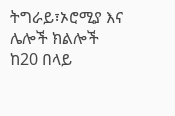ትግራይ፣ኦሮሚያ እና ሌሎች ክልሎች ከ20 በላይ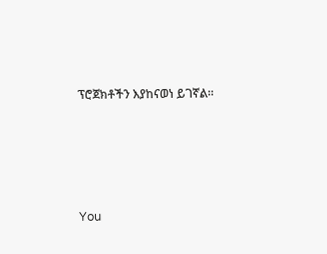ፕሮጀክቶችን እያከናወነ ይገኛል፡፡





You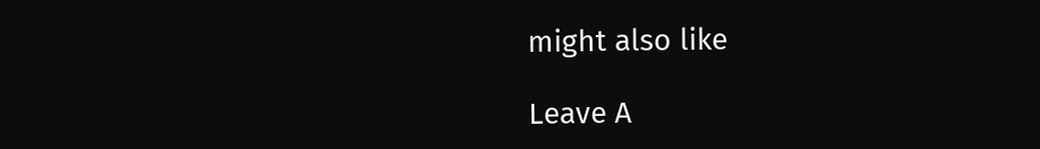might also like

Leave A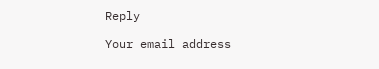Reply

Your email address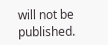will not be published.